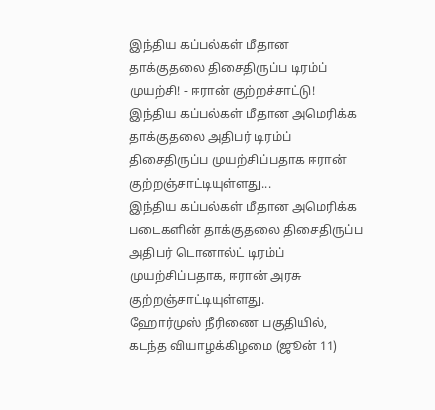இந்திய கப்பல்கள் மீதான தாக்குதலை திசைதிருப்ப டிரம்ப் முயற்சி! - ஈரான் குற்றச்சாட்டு!
இந்திய கப்பல்கள் மீதான அமெரிக்க தாக்குதலை அதிபர் டிரம்ப் திசைதிருப்ப முயற்சிப்பதாக ஈரான் குற்றஞ்சாட்டியுள்ளது...
இந்திய கப்பல்கள் மீதான அமெரிக்க படைகளின் தாக்குதலை திசைதிருப்ப அதிபர் டொனால்ட் டிரம்ப் முயற்சிப்பதாக, ஈரான் அரசு குற்றஞ்சாட்டியுள்ளது.
ஹோர்முஸ் நீரிணை பகுதியில், கடந்த வியாழக்கிழமை (ஜூன் 11)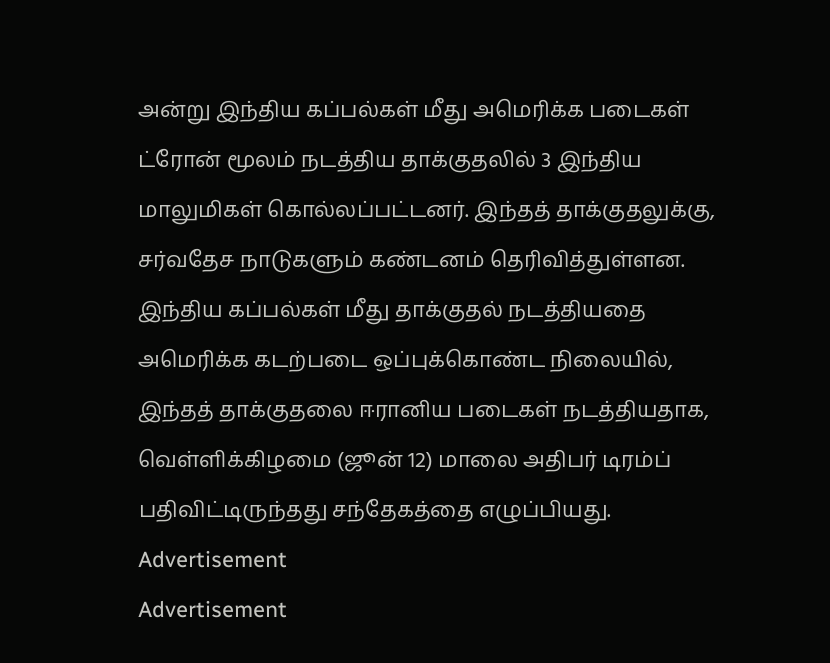அன்று இந்திய கப்பல்கள் மீது அமெரிக்க படைகள் ட்ரோன் மூலம் நடத்திய தாக்குதலில் 3 இந்திய மாலுமிகள் கொல்லப்பட்டனர். இந்தத் தாக்குதலுக்கு, சர்வதேச நாடுகளும் கண்டனம் தெரிவித்துள்ளன.
இந்திய கப்பல்கள் மீது தாக்குதல் நடத்தியதை அமெரிக்க கடற்படை ஒப்புக்கொண்ட நிலையில், இந்தத் தாக்குதலை ஈரானிய படைகள் நடத்தியதாக, வெள்ளிக்கிழமை (ஜூன் 12) மாலை அதிபர் டிரம்ப் பதிவிட்டிருந்தது சந்தேகத்தை எழுப்பியது.
Advertisement
Advertisement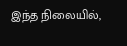இந்த நிலையில்,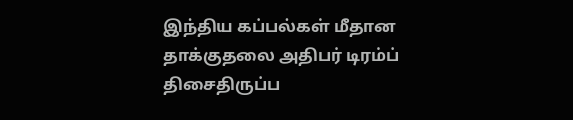இந்திய கப்பல்கள் மீதான தாக்குதலை அதிபர் டிரம்ப் திசைதிருப்ப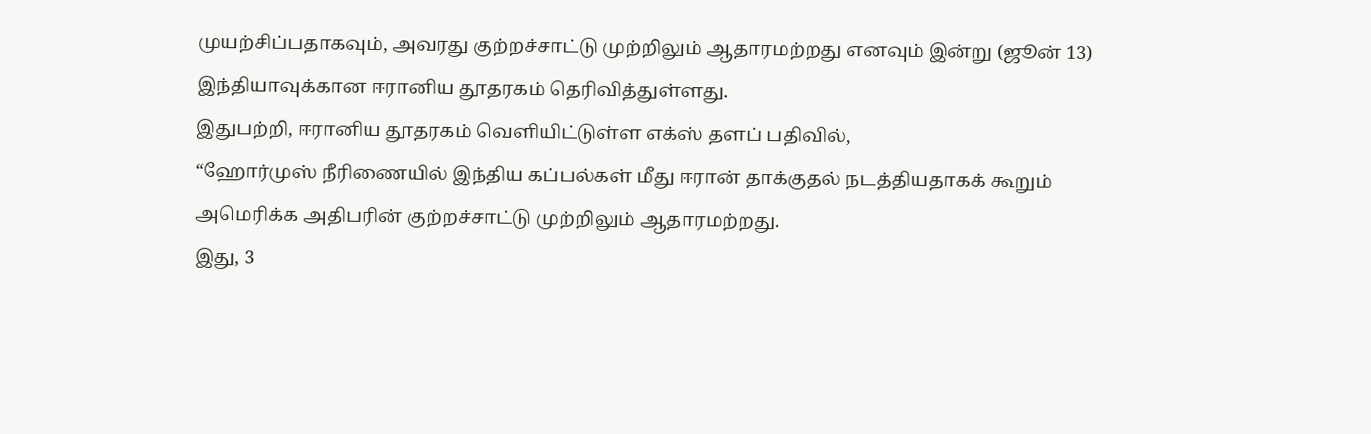முயற்சிப்பதாகவும், அவரது குற்றச்சாட்டு முற்றிலும் ஆதாரமற்றது எனவும் இன்று (ஜூன் 13) இந்தியாவுக்கான ஈரானிய தூதரகம் தெரிவித்துள்ளது.
இதுபற்றி, ஈரானிய தூதரகம் வெளியிட்டுள்ள எக்ஸ் தளப் பதிவில்,
“ஹோர்முஸ் நீரிணையில் இந்திய கப்பல்கள் மீது ஈரான் தாக்குதல் நடத்தியதாகக் கூறும் அமெரிக்க அதிபரின் குற்றச்சாட்டு முற்றிலும் ஆதாரமற்றது.
இது, 3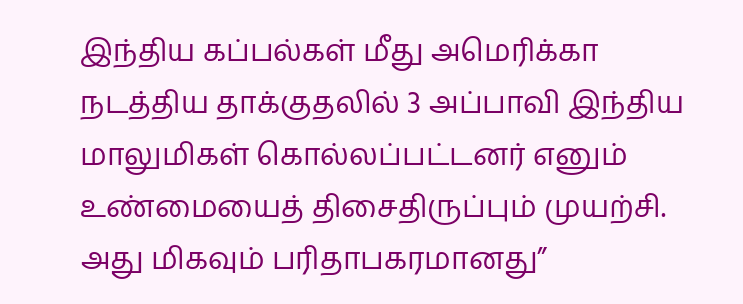இந்திய கப்பல்கள் மீது அமெரிக்கா நடத்திய தாக்குதலில் 3 அப்பாவி இந்திய மாலுமிகள் கொல்லப்பட்டனர் எனும் உண்மையைத் திசைதிருப்பும் முயற்சி. அது மிகவும் பரிதாபகரமானது”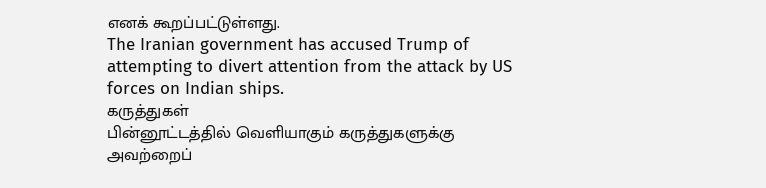எனக் கூறப்பட்டுள்ளது.
The Iranian government has accused Trump of attempting to divert attention from the attack by US forces on Indian ships.
கருத்துகள்
பின்னூட்டத்தில் வெளியாகும் கருத்துகளுக்கு அவற்றைப்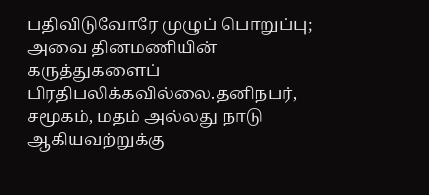பதிவிடுவோரே முழுப் பொறுப்பு; அவை தினமணியின் கருத்துகளைப் பிரதிபலிக்கவில்லை.தனிநபர், சமூகம், மதம் அல்லது நாடு ஆகியவற்றுக்கு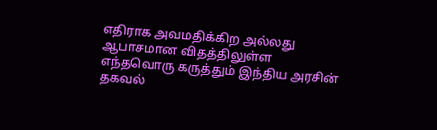எதிராக அவமதிக்கிற அல்லது ஆபாசமான விதத்திலுள்ள எந்தவொரு கருத்தும் இந்திய அரசின் தகவல்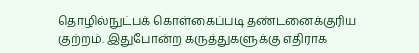தொழில்நுட்பக் கொள்கைப்படி தண்டனைக்குரிய குற்றம். இதுபோன்ற கருத்துகளுக்கு எதிராக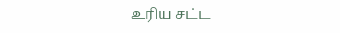உரிய சட்ட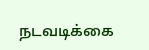நடவடிக்கை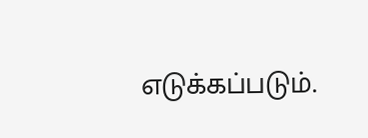எடுக்கப்படும்.